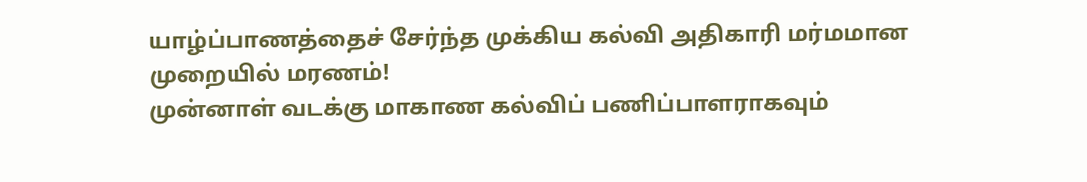யாழ்ப்பாணத்தைச் சேர்ந்த முக்கிய கல்வி அதிகாரி மர்மமான முறையில் மரணம்!
முன்னாள் வடக்கு மாகாண கல்விப் பணிப்பாளராகவும்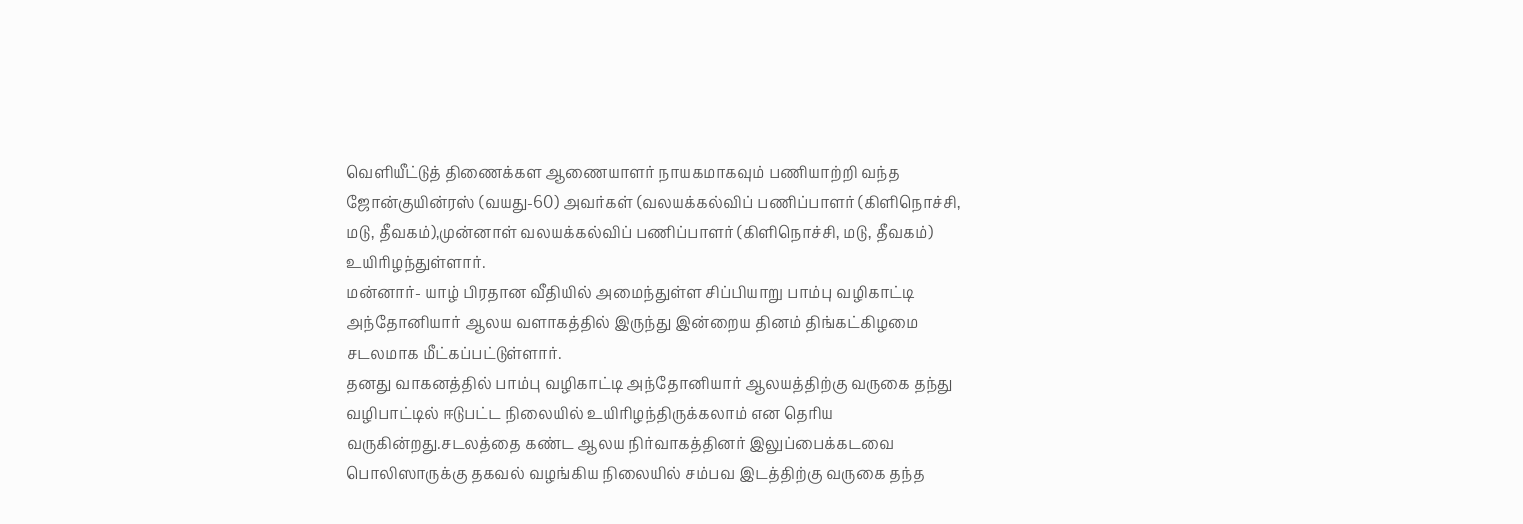வெளியீட்டுத் திணைக்கள ஆணையாளர் நாயகமாகவும் பணியாற்றி வந்த ஜோன்குயின்ரஸ் (வயது-60) அவர்கள் (வலயக்கல்விப் பணிப்பாளர் (கிளிநொச்சி, மடு, தீவகம்),முன்னாள் வலயக்கல்விப் பணிப்பாளர் (கிளிநொச்சி, மடு, தீவகம்) உயிரிழந்துள்ளார்.
மன்னார்- யாழ் பிரதான வீதியில் அமைந்துள்ள சிப்பியாறு பாம்பு வழிகாட்டி அந்தோனியார் ஆலய வளாகத்தில் இருந்து இன்றைய தினம் திங்கட்கிழமை சடலமாக மீட்கப்பட்டுள்ளார்.
தனது வாகனத்தில் பாம்பு வழிகாட்டி அந்தோனியார் ஆலயத்திற்கு வருகை தந்து வழிபாட்டில் ஈடுபட்ட நிலையில் உயிரிழந்திருக்கலாம் என தெரிய வருகின்றது.சடலத்தை கண்ட ஆலய நிர்வாகத்தினர் இலுப்பைக்கடவை பொலிஸாருக்கு தகவல் வழங்கிய நிலையில் சம்பவ இடத்திற்கு வருகை தந்த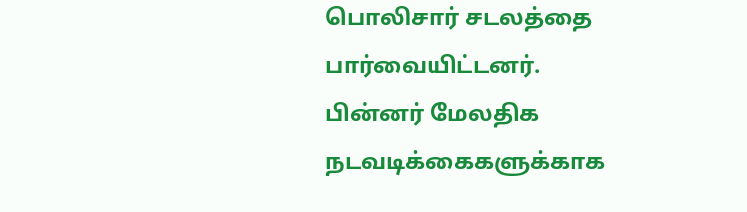பொலிசார் சடலத்தை பார்வையிட்டனர்.
பின்னர் மேலதிக நடவடிக்கைகளுக்காக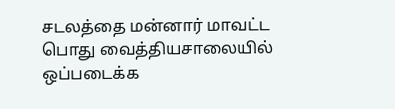சடலத்தை மன்னார் மாவட்ட பொது வைத்தியசாலையில் ஒப்படைக்க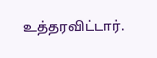உத்தரவிட்டார்.